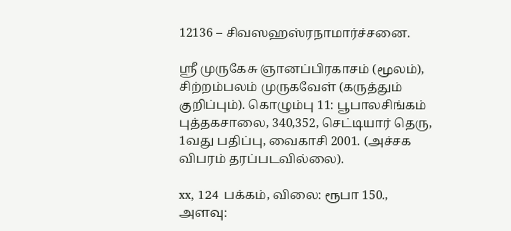12136 – சிவஸஹஸ்ரநாமார்ச்சனை.

ஸ்ரீ முருகேசு ஞானப்பிரகாசம் (மூலம்), சிற்றம்பலம் முருகவேள் (கருத்தும் குறிப்பும்). கொழும்பு 11: பூபாலசிங்கம் புத்தகசாலை, 340,352, செட்டியார் தெரு, 1வது பதிப்பு, வைகாசி 2001. (அச்சக விபரம் தரப்படவில்லை).

xx, 124 பக்கம், விலை: ரூபா 150., அளவு: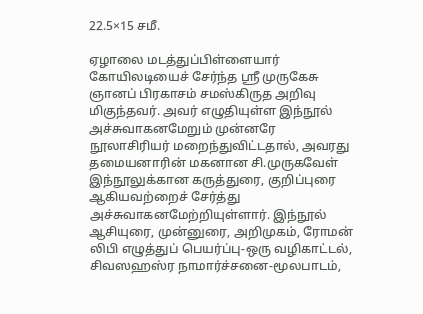22.5×15 சமீ.

ஏழாலை மடத்துப்பிள்ளையார் கோயிலடியைச் சேர்ந்த ஸ்ரீ முருகேசு ஞானப் பிரகாசம் சமஸ்கிருத அறிவு மிகுந்தவர். அவர் எழுதியுள்ள இந்நூல் அச்சுவாகனமேறும் முன்னரே நூலாசிரியர் மறைந்துவிட்டதால், அவரது தமையனாரின் மகனான சி.முருகவேள் இந்நூலுக்கான கருத்துரை, குறிப்புரை ஆகியவற்றைச் சேர்த்து அச்சுவாகனமேற்றியுள்ளார். இந்நூல் ஆசியுரை, முன்னுரை, அறிமுகம், ரோமன் லிபி எழுத்துப் பெயர்ப்பு-ஒரு வழிகாட்டல், சிவஸஹஸ்ர நாமார்ச்சனை-மூலபாடம்,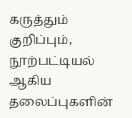கருத்தும் குறிப்பும், நூற்பட்டியல் ஆகிய தலைப்புகளின்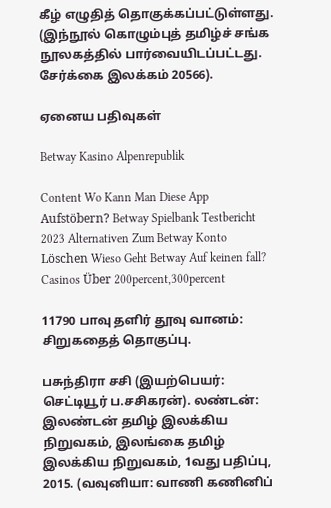கீழ் எழுதித் தொகுக்கப்பட்டுள்ளது. (இந்நூல் கொழும்புத் தமிழ்ச் சங்க நூலகத்தில் பார்வையிடப்பட்டது. சேர்க்கை இலக்கம் 20566).

ஏனைய பதிவுகள்

Betway Kasino Alpenrepublik

Content Wo Kann Man Diese App Aufstöbern? Betway Spielbank Testbericht 2023 Alternativen Zum Betway Konto Löschen Wieso Geht Betway Auf keinen fall? Casinos Über 200percent,300percent

11790 பாவு தளிர் தூவு வானம்: சிறுகதைத் தொகுப்பு.

பசுந்திரா சசி (இயற்பெயர்: செட்டியூர் ப.சசிகரன்). லண்டன்: இலண்டன் தமிழ் இலக்கிய நிறுவகம், இலங்கை தமிழ் இலக்கிய நிறுவகம், 1வது பதிப்பு, 2015. (வவுனியா: வாணி கணினிப்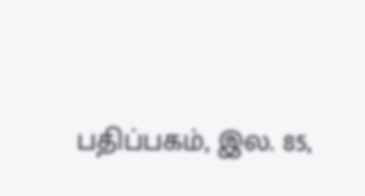பதிப்பகம், இல. 85,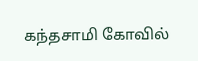கந்தசாமி கோவில்